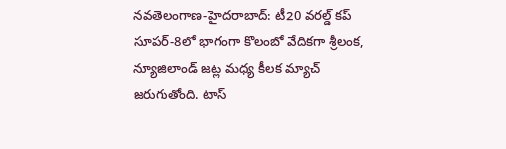నవతెలంగాణ-హైదరాబాద్: టీ20 వరల్డ్ కప్ సూపర్-8లో భాగంగా కొలంబో వేదికగా శ్రీలంక, న్యూజిలాండ్ జట్ల మధ్య కీలక మ్యాచ్ జరుగుతోంది. టాస్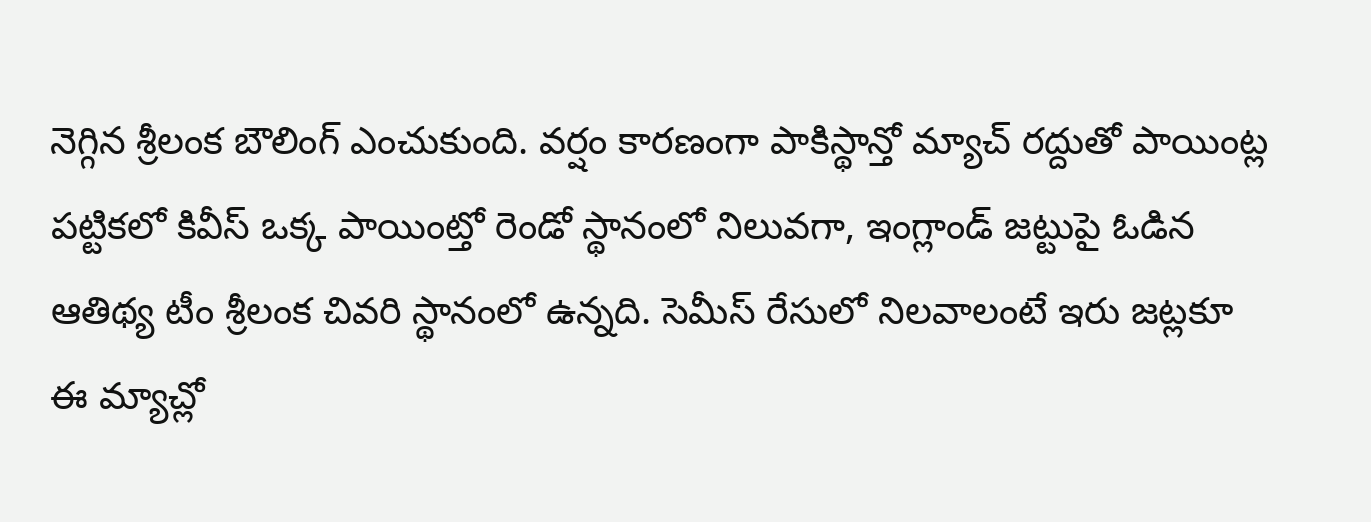నెగ్గిన శ్రీలంక బౌలింగ్ ఎంచుకుంది. వర్షం కారణంగా పాకిస్థాన్తో మ్యాచ్ రద్దుతో పాయింట్ల పట్టికలో కివీస్ ఒక్క పాయింట్తో రెండో స్థానంలో నిలువగా, ఇంగ్లాండ్ జట్టుపై ఓడిన ఆతిథ్య టీం శ్రీలంక చివరి స్థానంలో ఉన్నది. సెమీస్ రేసులో నిలవాలంటే ఇరు జట్లకూ ఈ మ్యాచ్లో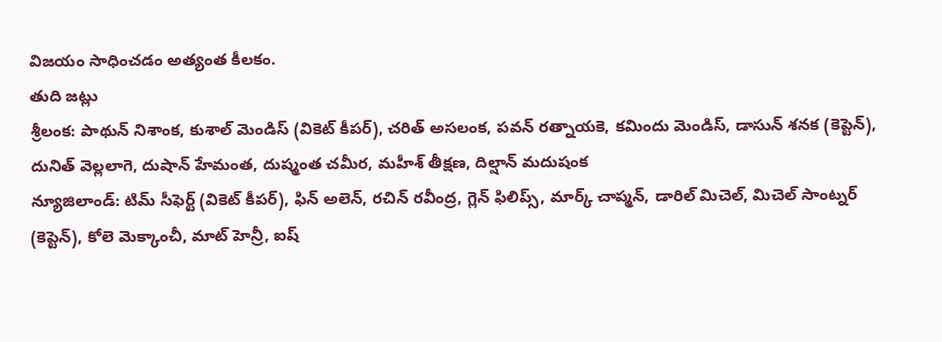విజయం సాధించడం అత్యంత కీలకం.
తుది జట్లు
శ్రీలంక: పాథున్ నిశాంక, కుశాల్ మెండిస్ (వికెట్ కీపర్), చరిత్ అసలంక, పవన్ రత్నాయకె, కమిందు మెండిస్, డాసున్ శనక (కెప్టెన్), దునిత్ వెల్లలాగె, దుషాన్ హేమంత, దుష్మంత చమీర, మహీశ్ తీక్షణ, దిల్షాన్ మదుషంక
న్యూజిలాండ్: టిమ్ సీఫెర్ట్ (వికెట్ కీపర్), ఫిన్ అలెన్, రచిన్ రవీంద్ర, గ్లెన్ ఫిలిప్స్, మార్క్ చాప్మన్, డారిల్ మిచెల్, మిచెల్ సాంట్నర్ (కెప్టెన్), కోలె మెక్కాంచీ, మాట్ హెన్రీ, ఐష్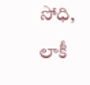సోధి, లాకీ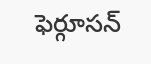ఫెర్గూసన్